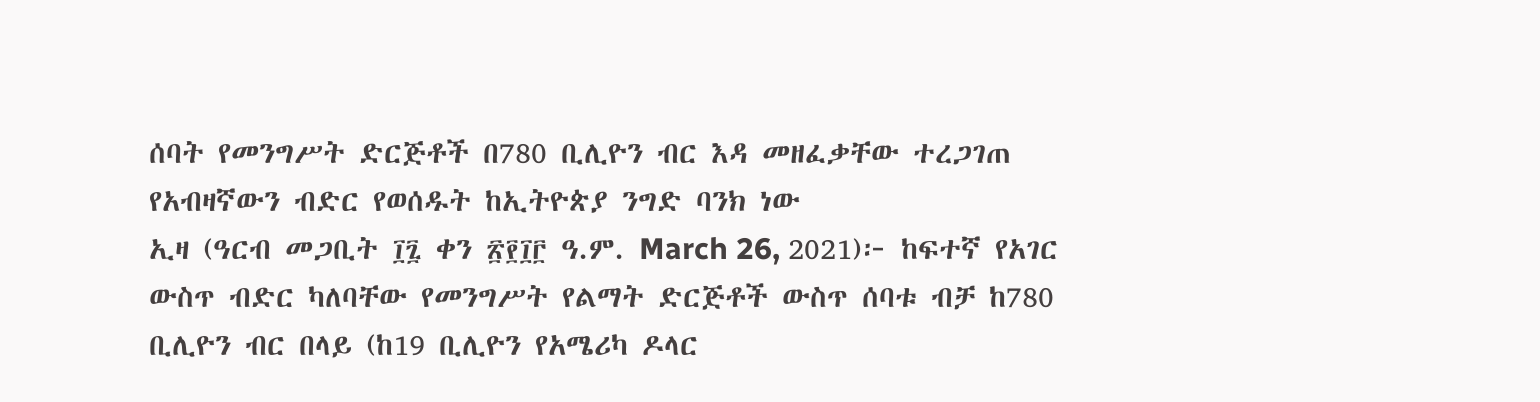ሰባት የመንግሥት ድርጅቶች በ780 ቢሊዮን ብር እዳ መዘፈቃቸው ተረጋገጠ
የአብዛኛውን ብድር የወሰዱት ከኢትዮጵያ ንግድ ባንክ ነው
ኢዛ (ዓርብ መጋቢት ፲፯ ቀን ፳፻፲፫ ዓ.ም. March 26, 2021)፦ ከፍተኛ የአገር ውስጥ ብድር ካለባቸው የመንግሥት የልማት ድርጅቶች ውስጥ ሰባቱ ብቻ ከ780 ቢሊዮን ብር በላይ (ከ19 ቢሊዮን የአሜሪካ ዶላር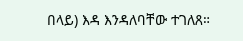በላይ) እዳ እንዳለባቸው ተገለጸ።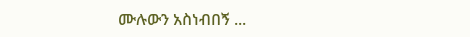ሙሉውን አስነብበኝ ...